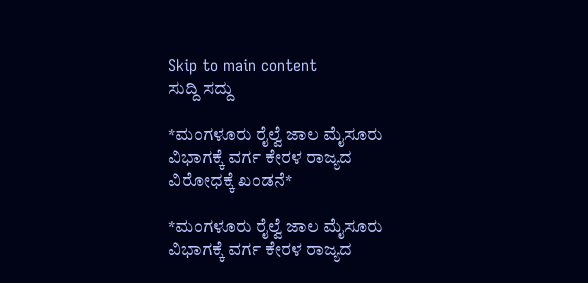Skip to main content
ಸುದ್ದಿ ಸದ್ದು

*ಮಂಗಳೂರು ರೈಲ್ವೆ ಜಾಲ ಮೈಸೂರು ವಿಭಾಗಕ್ಕೆ ವರ್ಗ ಕೇರಳ ರಾಜ್ಯದ ವಿರೋಧಕ್ಕೆ ಖಂಡನೆ*

*ಮಂಗಳೂರು ರೈಲ್ವೆ ಜಾಲ ಮೈಸೂರು ವಿಭಾಗಕ್ಕೆ ವರ್ಗ ಕೇರಳ ರಾಜ್ಯದ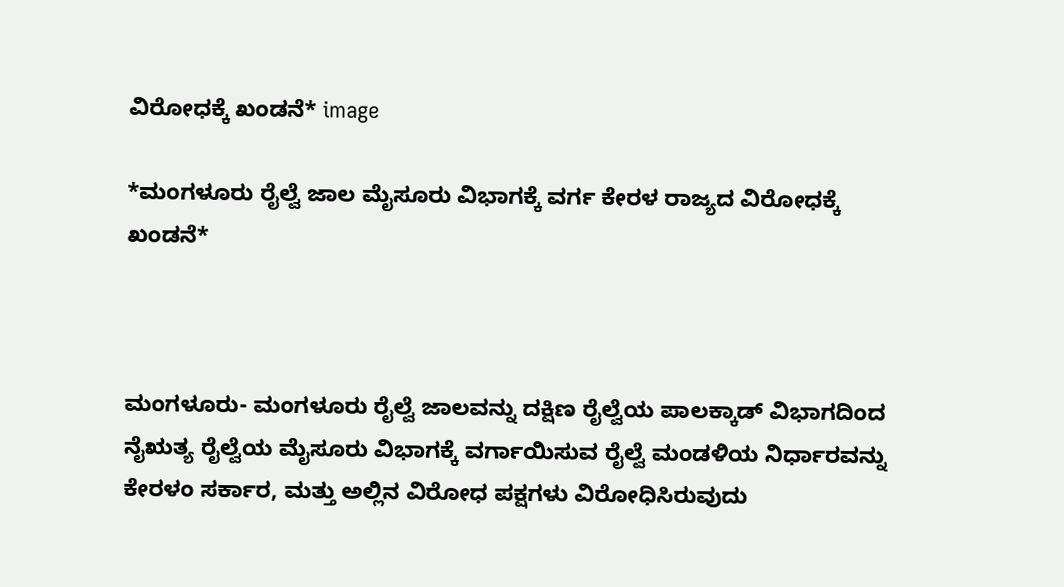ವಿರೋಧಕ್ಕೆ ಖಂಡನೆ* image

*ಮಂಗಳೂರು ರೈಲ್ವೆ ಜಾಲ ಮೈಸೂರು ವಿಭಾಗಕ್ಕೆ ವರ್ಗ ಕೇರಳ ರಾಜ್ಯದ ವಿರೋಧಕ್ಕೆ ಖಂಡನೆ*



ಮಂಗಳೂರು- ಮಂಗಳೂರು ರೈಲ್ವೆ ಜಾಲವನ್ನು ದಕ್ಷಿಣ ರೈಲ್ವೆಯ ಪಾಲಕ್ಕಾಡ್ ವಿಭಾಗದಿಂದ ನೈಋತ್ಯ ರೈಲ್ವೆಯ ಮೈಸೂರು ವಿಭಾಗಕ್ಕೆ ವರ್ಗಾಯಿಸುವ ರೈಲ್ವೆ ಮಂಡಳಿಯ ನಿರ್ಧಾರವನ್ನು ಕೇರಳಂ ಸರ್ಕಾರ, ಮತ್ತು ಅಲ್ಲಿನ ವಿರೋಧ ಪಕ್ಷಗಳು ವಿರೋಧಿಸಿರುವುದು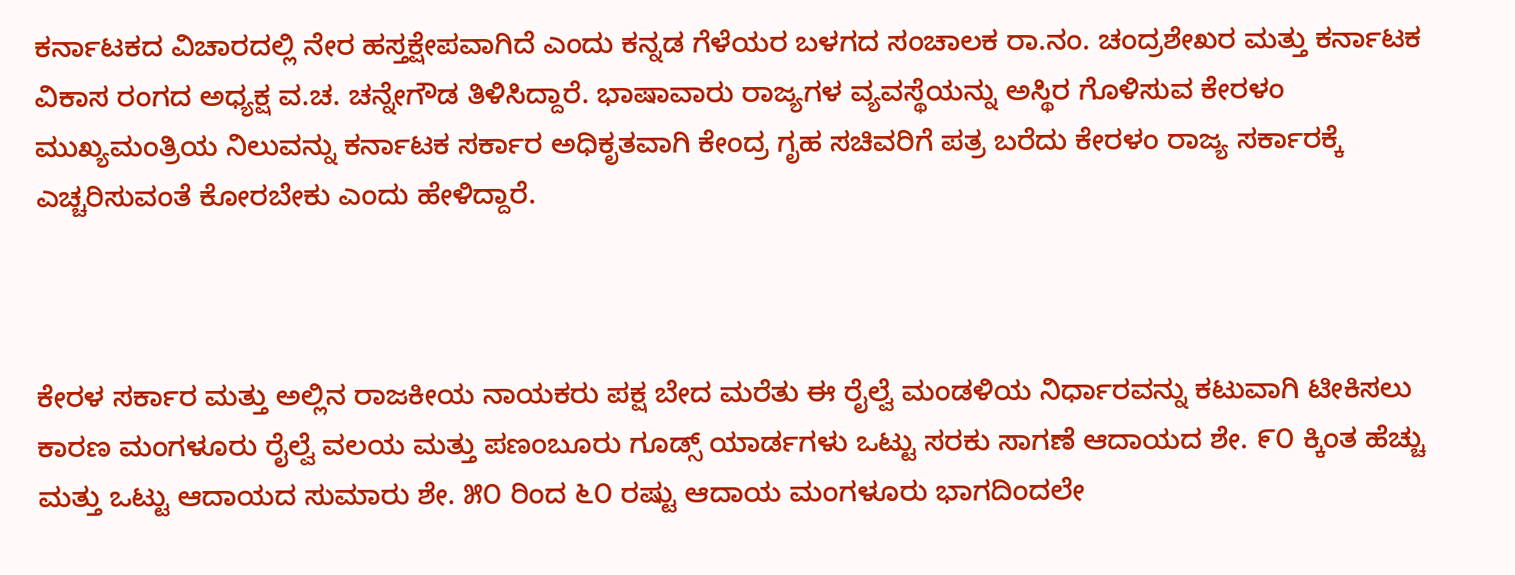ಕರ್ನಾಟಕದ ವಿಚಾರದಲ್ಲಿ ನೇರ ಹಸ್ತಕ್ಷೇಪವಾಗಿದೆ ಎಂದು ಕನ್ನಡ ಗೆಳೆಯರ ಬಳಗದ ಸಂಚಾಲಕ ರಾ.ನಂ. ಚಂದ್ರಶೇಖರ ಮತ್ತು ಕರ್ನಾಟಕ ವಿಕಾಸ ರಂಗದ ಅಧ್ಯಕ್ಷ ವ.ಚ. ಚನ್ನೇಗೌಡ ತಿಳಿಸಿದ್ದಾರೆ. ಭಾಷಾವಾರು ರಾಜ್ಯಗಳ ವ್ಯವಸ್ಥೆಯನ್ನು ಅಸ್ಥಿರ ಗೊಳಿಸುವ ಕೇರಳಂ ಮುಖ್ಯಮಂತ್ರಿಯ ನಿಲುವನ್ನು ಕರ್ನಾಟಕ ಸರ್ಕಾರ ಅಧಿಕೃತವಾಗಿ ಕೇಂದ್ರ ಗೃಹ ಸಚಿವರಿಗೆ ಪತ್ರ ಬರೆದು ಕೇರಳಂ ರಾಜ್ಯ ಸರ್ಕಾರಕ್ಕೆ ಎಚ್ಚರಿಸುವಂತೆ ಕೋರಬೇಕು ಎಂದು ಹೇಳಿದ್ದಾರೆ.



ಕೇರಳ ಸರ್ಕಾರ ಮತ್ತು ಅಲ್ಲಿನ ರಾಜಕೀಯ ನಾಯಕರು ಪಕ್ಷ ಬೇದ ಮರೆತು ಈ ರೈಲ್ವೆ ಮಂಡಳಿಯ ನಿರ್ಧಾರವನ್ನು ಕಟುವಾಗಿ ಟೀಕಿಸಲು ಕಾರಣ ಮಂಗಳೂರು ರೈಲ್ವೆ ವಲಯ ಮತ್ತು ಪಣಂಬೂರು ಗೂಡ್ಸ್ ಯಾರ್ಡಗಳು ಒಟ್ಟು ಸರಕು ಸಾಗಣೆ ಆದಾಯದ ಶೇ. ೯೦ ಕ್ಕಿಂತ ಹೆಚ್ಚು ಮತ್ತು ಒಟ್ಟು ಆದಾಯದ ಸುಮಾರು ಶೇ. ೫೦ ರಿಂದ ೬೦ ರಷ್ಟು ಆದಾಯ ಮಂಗಳೂರು ಭಾಗದಿಂದಲೇ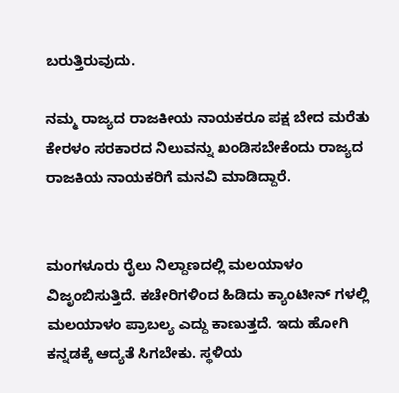ಬರುತ್ತಿರುವುದು.

ನಮ್ಮ ರಾಜ್ಯದ ರಾಜಕೀಯ ನಾಯಕರೂ ಪಕ್ಷ ಬೇದ ಮರೆತು ಕೇರಳಂ ಸರಕಾರದ ನಿಲುವನ್ನು ಖಂಡಿಸಬೇಕೆಂದು ರಾಜ್ಯದ ರಾಜಕಿಯ ನಾಯಕರಿಗೆ ಮನವಿ ಮಾಡಿದ್ದಾರೆ.


ಮಂಗಳೂರು ರೈಲು ನಿಲ್ದಾಣದಲ್ಲಿ ಮಲಯಾಳಂ ವಿಜೃಂಬಿಸುತ್ತಿದೆ. ಕಚೇರಿಗಳಿಂದ ಹಿಡಿದು ಕ್ಯಾಂಟೀನ್ ಗಳಲ್ಲಿ ಮಲಯಾಳಂ ಪ್ರಾಬಲ್ಯ ಎದ್ದು ಕಾಣುತ್ತದೆ. ಇದು ಹೋಗಿ ಕನ್ನಡಕ್ಕೆ ಆದ್ಯತೆ ಸಿಗಬೇಕು. ಸ್ಥಳಿಯ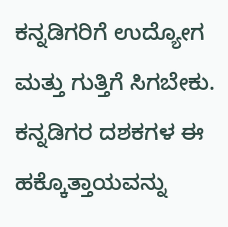ಕನ್ನಡಿಗರಿಗೆ ಉದ್ಯೋಗ ಮತ್ತು ಗುತ್ತಿಗೆ ಸಿಗಬೇಕು. ಕನ್ನಡಿಗರ ದಶಕಗಳ ಈ ಹಕ್ಕೊತ್ತಾಯವನ್ನು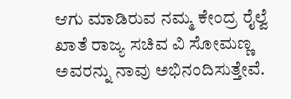ಆಗು ಮಾಡಿರುವ ನಮ್ಮ ಕೇಂದ್ರ ರೈಲ್ವೆ ಖಾತೆ ರಾಜ್ಯ ಸಚಿವ ವಿ ಸೋಮಣ್ಣ ಅವರನ್ನು ನಾವು ಅಭಿನಂದಿಸುತ್ತೇವೆ.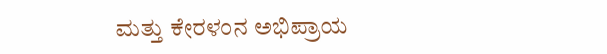ಮತ್ತು ಕೇರಳಂನ ಅಭಿಪ್ರಾಯ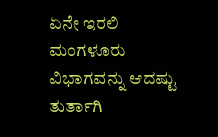ಏನೇ ಇರಲಿ ಮಂಗಳೂರು ವಿಭಾಗವನ್ನು ಆದಷ್ಟು ತುರ್ತಾಗಿ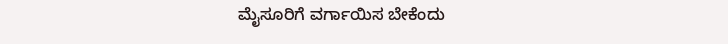ಮೈಸೂರಿಗೆ ವರ್ಗಾಯಿಸ ಬೇಕೆಂದು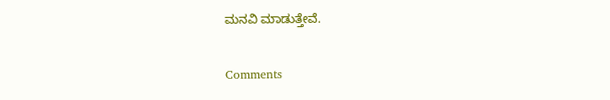ಮನವಿ ಮಾಡುತ್ತೇವೆ.

Comments